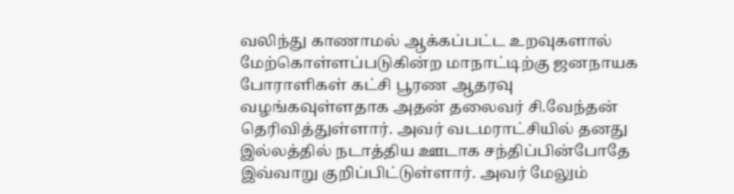வலிந்து காணாமல் ஆக்கப்பட்ட உறவுகளால் மேற்கொள்ளப்படுகின்ற மாநாட்டிற்கு ஜனநாயக போராளிகள் கட்சி பூரண ஆதரவு வழங்கவுள்ளதாக அதன் தலைவர் சி.வேந்தன் தெரிவித்துள்ளார். அவர் வடமராட்சியில் தனது இல்லத்தில் நடாத்திய ஊடாக சந்திப்பின்போதே இவ்வாறு குறிப்பிட்டுள்ளார். அவர் மேலும்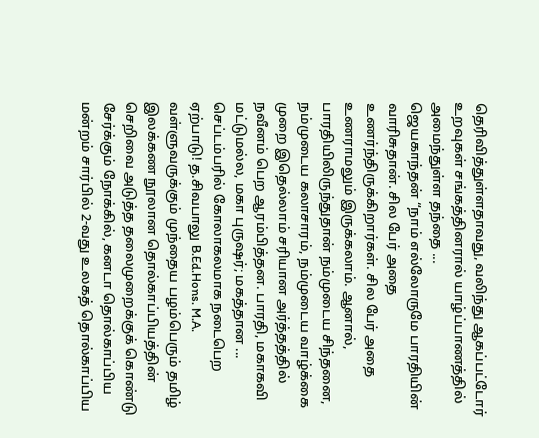தெரிவித்துள்ளதாவது, வலிந்து ஆகப்பட்டோர் உறவுகள் சங்கத்தினரால் யாழ்ப்பாணத்தில் அமைந்துள்ள தந்தை ...
ஜெயகாந்தன் “நாம் எல்லோருமே பாரதியின் வாரிசுதான். சில பேர் அதை உணர்ந்திருக்கிறார்கள். சில பேர் அதை உணராமலும் இருக்கலாம். ஆனால், பாரதியிலிருந்துதான் நம்முடைய சிந்தனை, நம்முடைய கலாசாரம், நம்முடைய வாழ்க்கை முறை இதெல்லாம் சரியான அர்த்தத்தில் நவீனம் பெற ஆரம்பித்தன. பாரதி, மகாகவி மட்டுமல்ல, மகா புருஷர்; மகத்தான ...
செப்டம்பரில் கோலாகலமாக நடைபெற ஏற்பாடு! த.சிவபாலு B.Ed.Hons. M.A. வள்ளுவருக்கும் முந்தைய பழம்பெரும் தமிழ் இலக்கண நூலான தொல்காப்பியத்தின் செறிவை அடுத்த தலைமுறைக்குக் கொண்டு சேர்க்கும் நோக்கில், கனடா தொல்காப்பிய மன்றம் சார்பில் 2-வது உலகத் தொல்காப்பிய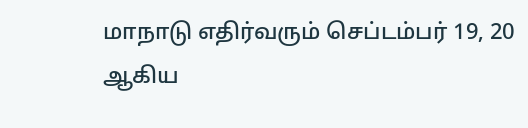மாநாடு எதிர்வரும் செப்டம்பர் 19, 20 ஆகிய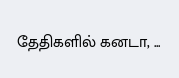தேதிகளில் கனடா, ...